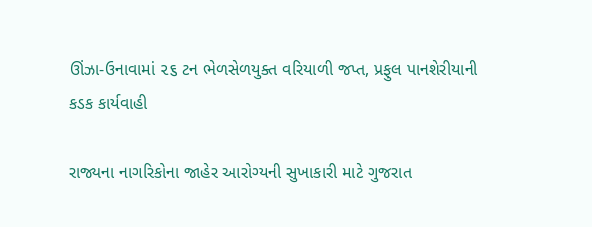ઊંઝા-ઉનાવામાં ૨૬ ટન ભેળસેળયુક્ત વરિયાળી જપ્ત, પ્રફુલ પાનશેરીયાની કડક કાર્યવાહી

રાજ્યના નાગરિકોના જાહેર આરોગ્યની સુખાકારી માટે ગુજરાત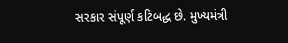સરકાર સંપૂર્ણ કટિબદ્ધ છે. મુખ્યમંત્રી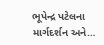ભૂપેન્દ્ર પટેલના માર્ગદર્શન અને…